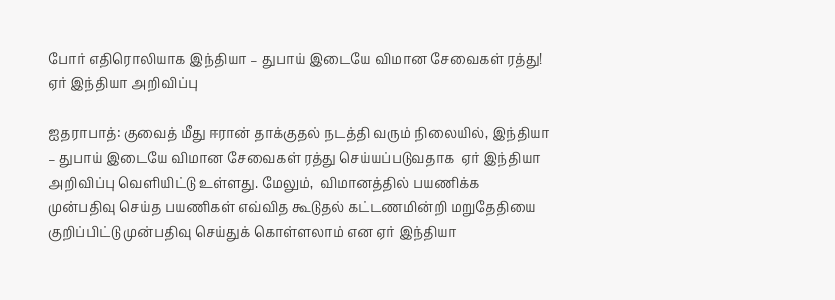போர் எதிரொலியாக இந்தியா – துபாய் இடையே விமான சேவைகள் ரத்து! ஏர் இந்தியா அறிவிப்பு

ஐதராபாத்: குவைத் மீது ஈரான் தாக்குதல் நடத்தி வரும் நிலையில், இந்தியா – துபாய் இடையே விமான சேவைகள் ரத்து செய்யப்படுவதாக  ஏர் இந்தியா அறிவிப்பு வெளியிட்டு உள்ளது. மேலும்,  விமானத்தில் பயணிக்க முன்பதிவு செய்த பயணிகள் எவ்வித கூடுதல் கட்டணமின்றி மறுதேதியை குறிப்பிட்டு முன்பதிவு செய்துக் கொள்ளலாம் என ஏர் இந்தியா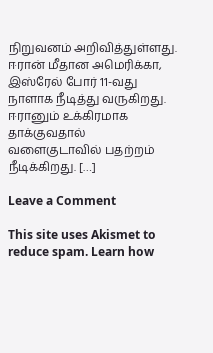நிறுவனம் அறிவித்துள்ளது. ஈரான் மீதான அமெரிக்கா, இஸ்ரேல் போர் 11-வது நாளாக நீடித்து வருகிறது. ஈரானும் உக்கிரமாக தாக்குவதால் வளைகுடாவில் பதற்றம் நீடிக்கிறது. […]

Leave a Comment

This site uses Akismet to reduce spam. Learn how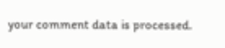your comment data is processed.